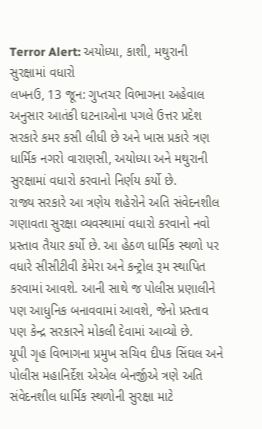Terror Alert: અયોધ્યા, કાશી, મથુરાની સુરક્ષામાં વધારો
લખનઉ, 13 જૂન: ગુપ્તચર વિભાગના અહેવાલ અનુસાર આતંકી ઘટનાઓના પગલે ઉત્તર પ્રદેશ સરકારે કમર કસી લીધી છે અને ખાસ પ્રકારે ત્રણ ધાર્મિક નગરો વારાણસી, અયોધ્યા અને મથુરાની સુરક્ષામાં વધારો કરવાનો નિર્ણય કર્યો છે.
રાજ્ય સરકારે આ ત્રણેય શહેરોને અતિ સંવેદનશીલ ગણાવતા સુરક્ષા વ્યવસ્થામાં વધારો કરવાનો નવો પ્રસ્તાવ તૈયાર કર્યો છે. આ હેઠળ ધાર્મિક સ્થળો પર વધારે સીસીટીવી કેમેરા અને કન્ટ્રોલ રૂમ સ્થાપિત કરવામાં આવશે. આની સાથે જ પોલીસ પ્રણાલીને પણ આધુનિક બનાવવામાં આવશે, જેનો પ્રસ્તાવ પણ કેન્દ્ર સરકારને મોકલી દેવામાં આવ્યો છે.
યૂપી ગૃહ વિભાગના પ્રમુખ સચિવ દીપક સિંઘલ અને પોલીસ મહાનિર્દેશ એએલ બેનર્જીએ ત્રણે અતિ સંવેદનશીલ ધાર્મિક સ્થળોની સુરક્ષા માટે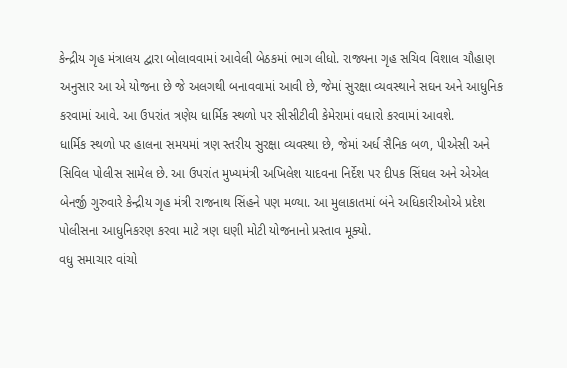કેન્દ્રીય ગૃહ મંત્રાલય દ્વારા બોલાવવામાં આવેલી બેઠકમાં ભાગ લીધો. રાજ્યના ગૃહ સચિવ વિશાલ ચૌહાણ અનુસાર આ એ યોજના છે જે અલગથી બનાવવામાં આવી છે, જેમાં સુરક્ષા વ્યવસ્થાને સઘન અને આધુનિક કરવામાં આવે. આ ઉપરાંત ત્રણેય ધાર્મિક સ્થળો પર સીસીટીવી કેમેરામાં વધારો કરવામાં આવશે.
ધાર્મિક સ્થળો પર હાલના સમયમાં ત્રણ સ્તરીય સુરક્ષા વ્યવસ્થા છે, જેમાં અર્ધ સૈનિક બળ, પીએસી અને સિવિલ પોલીસ સામેલ છે. આ ઉપરાંત મુખ્યમંત્રી અખિલેશ યાદવના નિર્દેશ પર દીપક સિંઘલ અને એએલ બેનર્જી ગુરુવારે કેન્દ્રીય ગૃહ મંત્રી રાજનાથ સિંહને પણ મળ્યા. આ મુલાકાતમાં બંને અધિકારીઓએ પ્રદેશ પોલીસના આધુનિકરણ કરવા માટે ત્રણ ઘણી મોટી યોજનાનો પ્રસ્તાવ મૂક્યો.
વધુ સમાચાર વાંચો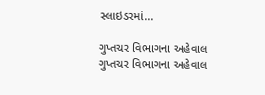સ્લાઇડરમાં...

ગુપ્તચર વિભાગના અહેવાલ
ગુપ્તચર વિભાગના અહેવાલ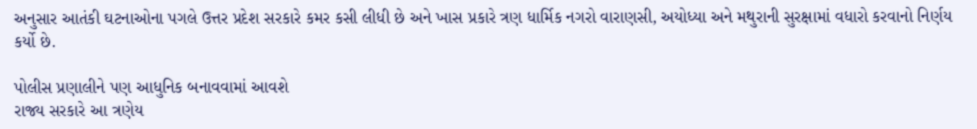અનુસાર આતંકી ઘટનાઓના પગલે ઉત્તર પ્રદેશ સરકારે કમર કસી લીધી છે અને ખાસ પ્રકારે ત્રણ ધાર્મિક નગરો વારાણસી, અયોધ્યા અને મથુરાની સુરક્ષામાં વધારો કરવાનો નિર્ણય કર્યો છે.

પોલીસ પ્રણાલીને પણ આધુનિક બનાવવામાં આવશે
રાજ્ય સરકારે આ ત્રણેય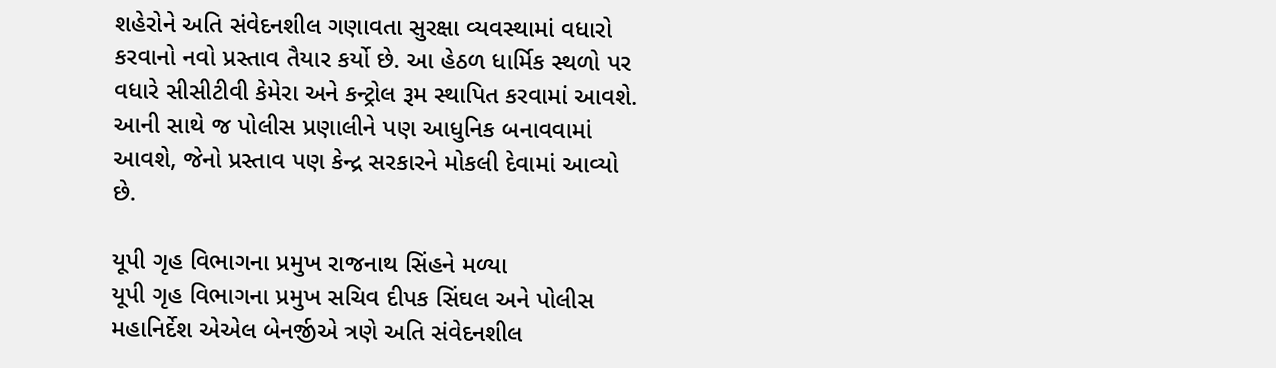શહેરોને અતિ સંવેદનશીલ ગણાવતા સુરક્ષા વ્યવસ્થામાં વધારો કરવાનો નવો પ્રસ્તાવ તૈયાર કર્યો છે. આ હેઠળ ધાર્મિક સ્થળો પર વધારે સીસીટીવી કેમેરા અને કન્ટ્રોલ રૂમ સ્થાપિત કરવામાં આવશે. આની સાથે જ પોલીસ પ્રણાલીને પણ આધુનિક બનાવવામાં આવશે, જેનો પ્રસ્તાવ પણ કેન્દ્ર સરકારને મોકલી દેવામાં આવ્યો છે.

યૂપી ગૃહ વિભાગના પ્રમુખ રાજનાથ સિંહને મળ્યા
યૂપી ગૃહ વિભાગના પ્રમુખ સચિવ દીપક સિંઘલ અને પોલીસ મહાનિર્દેશ એએલ બેનર્જીએ ત્રણે અતિ સંવેદનશીલ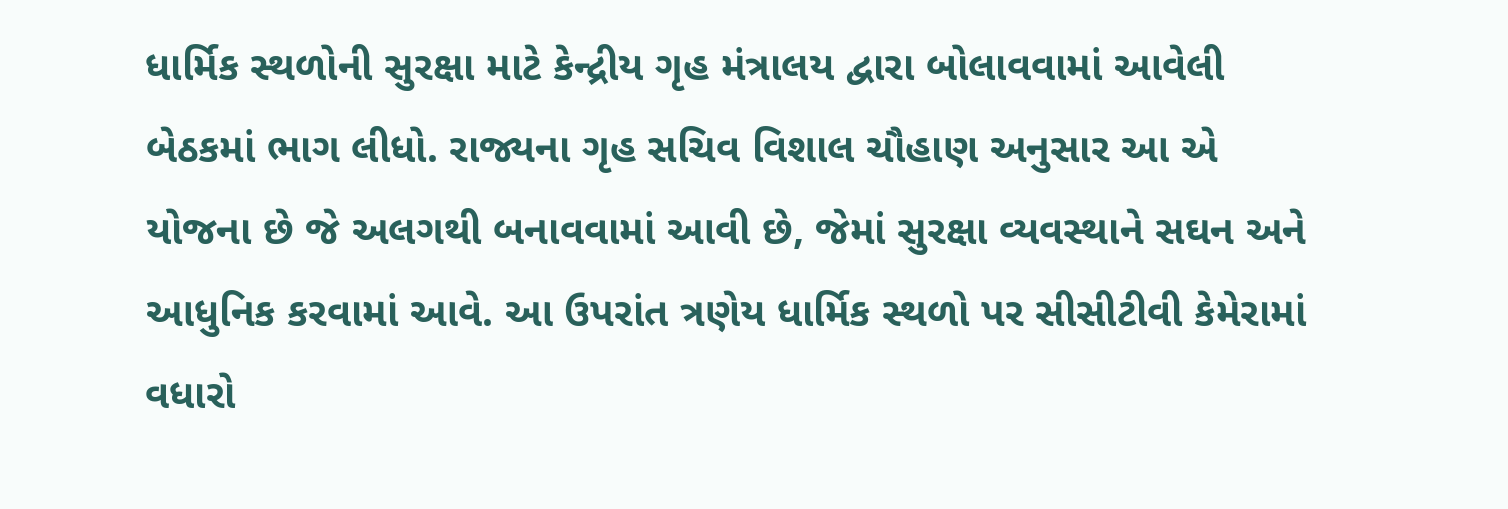ધાર્મિક સ્થળોની સુરક્ષા માટે કેન્દ્રીય ગૃહ મંત્રાલય દ્વારા બોલાવવામાં આવેલી બેઠકમાં ભાગ લીધો. રાજ્યના ગૃહ સચિવ વિશાલ ચૌહાણ અનુસાર આ એ યોજના છે જે અલગથી બનાવવામાં આવી છે, જેમાં સુરક્ષા વ્યવસ્થાને સઘન અને આધુનિક કરવામાં આવે. આ ઉપરાંત ત્રણેય ધાર્મિક સ્થળો પર સીસીટીવી કેમેરામાં વધારો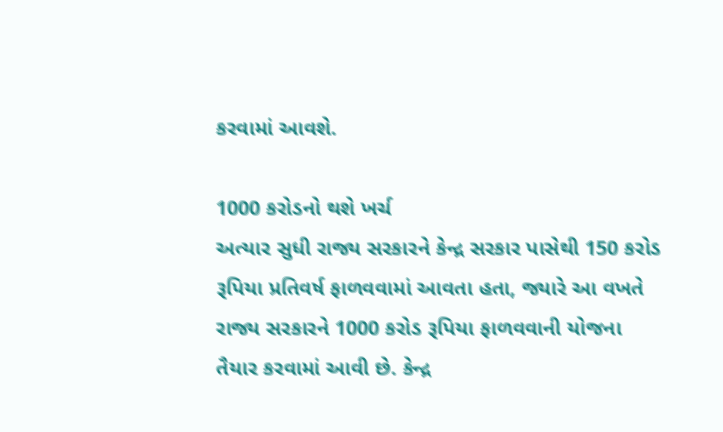કરવામાં આવશે.

1000 કરોડનો થશે ખર્ચ
અત્યાર સુધી રાજ્ય સરકારને કેન્દ્ર સરકાર પાસેથી 150 કરોડ રૂપિયા પ્રતિવર્ષ ફાળવવામાં આવતા હતા, જ્યારે આ વખતે રાજ્ય સરકારને 1000 કરોડ રૂપિયા ફાળવવાની યોજના તૈયાર કરવામાં આવી છે. કેન્દ્ર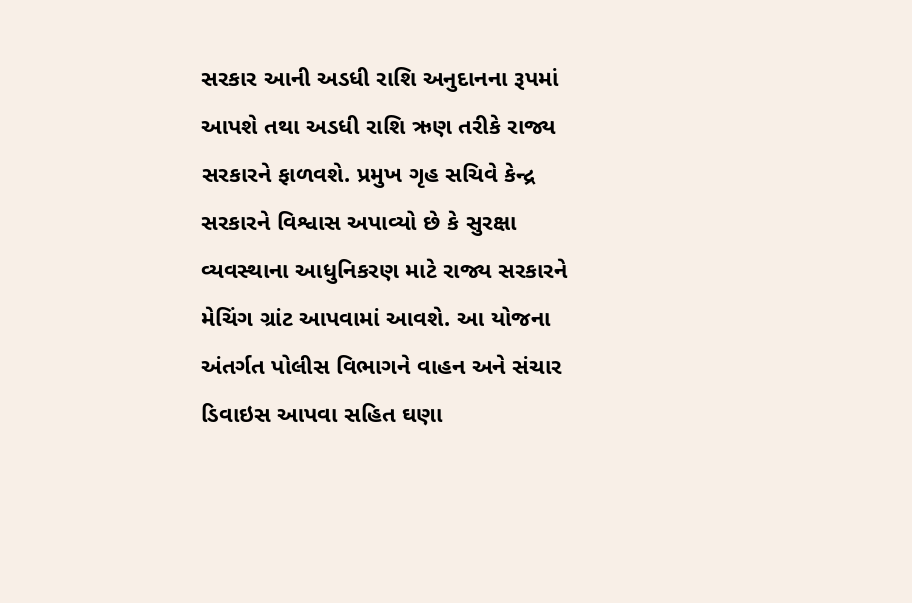સરકાર આની અડધી રાશિ અનુદાનના રૂપમાં આપશે તથા અડધી રાશિ ઋણ તરીકે રાજ્ય સરકારને ફાળવશે. પ્રમુખ ગૃહ સચિવે કેન્દ્ર સરકારને વિશ્વાસ અપાવ્યો છે કે સુરક્ષા વ્યવસ્થાના આધુનિકરણ માટે રાજ્ય સરકારને મેચિંગ ગ્રાંટ આપવામાં આવશે. આ યોજના અંતર્ગત પોલીસ વિભાગને વાહન અને સંચાર ડિવાઇસ આપવા સહિત ઘણા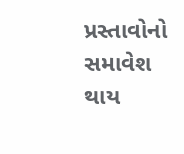પ્રસ્તાવોનો સમાવેશ થાય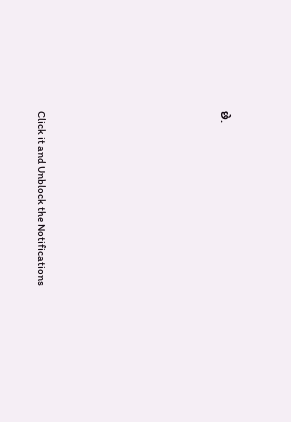છે.












Click it and Unblock the Notifications